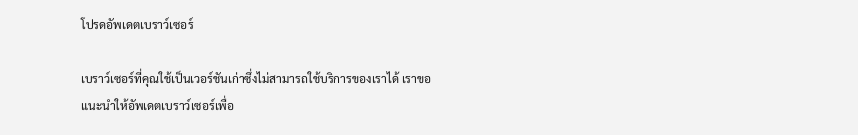โปรดอัพเดตเบราว์เซอร์

เบราว์เซอร์ที่คุณใช้เป็นเวอร์ชันเก่าซึ่งไม่สามารถใช้บริการของเราได้ เราขอแนะนำให้อัพเดตเบราว์เซอร์เพื่อ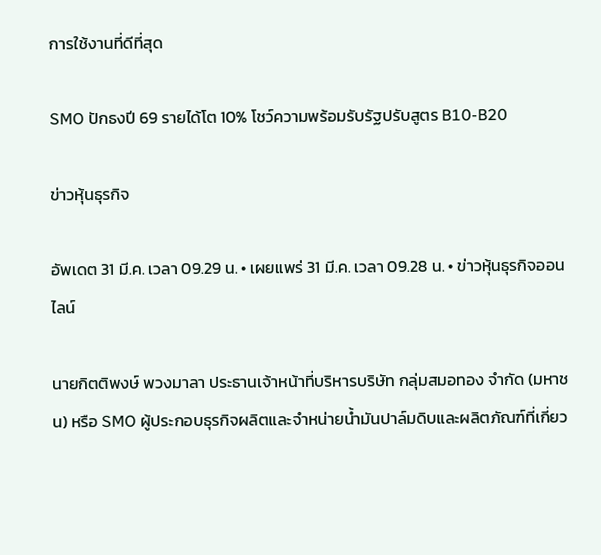การใช้งานที่ดีที่สุด

SMO ปักธงปี 69 รายได้โต 10% โชว์ความพร้อมรับรัฐปรับสูตร B10-B20

ข่าวหุ้นธุรกิจ

อัพเดต 31 มี.ค. เวลา 09.29 น. • เผยแพร่ 31 มี.ค. เวลา 09.28 น. • ข่าวหุ้นธุรกิจออนไลน์

นายกิตติพงษ์ พวงมาลา ประธานเจ้าหน้าที่บริหารบริษัท กลุ่มสมอทอง จำกัด (มหาชน) หรือ SMO ผู้ประกอบธุรกิจผลิตและจำหน่ายน้ำมันปาล์มดิบและผลิตภัณฑ์ที่เกี่ยว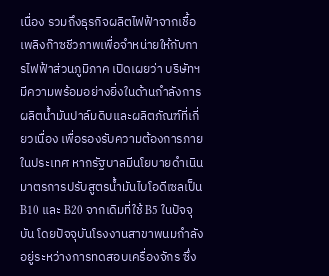เนื่อง รวมถึงธุรกิจผลิตไฟฟ้าจากเชื้อเพลิงก๊าซชีวภาพเพื่อจำหน่ายให้กับการไฟฟ้าส่วนภูมิภาค เปิดเผยว่า บริษัทฯ มีความพร้อมอย่างยิ่งในด้านกำลังการผลิตน้ำมันปาล์มดิบและผลิตภัณฑ์ที่เกี่ยวเนื่อง เพื่อรองรับความต้องการภายในประเทศ หากรัฐบาลมีนโยบายดำเนินมาตรการปรับสูตรน้ำมันไบโอดีเซลเป็น B10 และ B20 จากเดิมที่ใช้ B5 ในปัจจุบัน โดยปัจจุบันโรงงานสาขาพนมกำลังอยู่ระหว่างการทดสอบเครื่องจักร ซึ่ง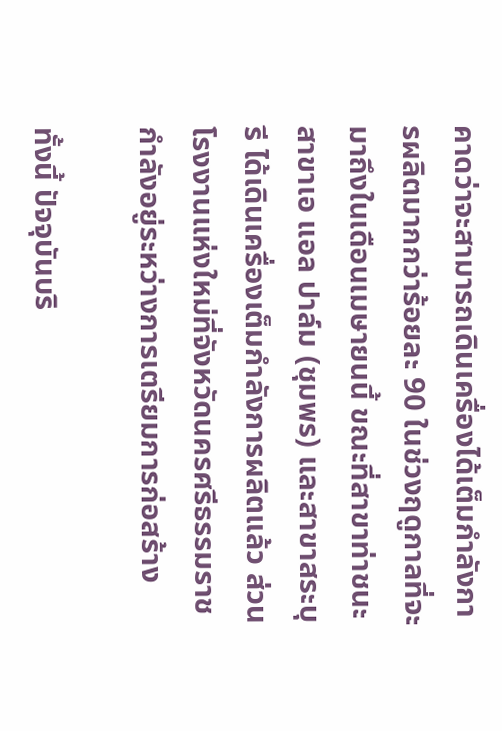คาดว่าจะสามารถเดินเครื่องได้เต็มกำลังการผลิตมากกว่าร้อยละ 90 ในช่วงฤดูกาลที่จะมาถึงในเดือนเมษายนนี้ ขณะที่สาขาท่าชนะ สาขาเอ แอล ปาล์ม (ชุมพร) และสาขาสระบุรี ได้เดินเครื่องเต็มกำลังการผลิตแล้ว ส่วนโรงงานแห่งใหม่ที่จังหวัดนครศรีธรรมราชกำลังอยู่ระหว่างการเตรียมการก่อสร้าง

ทั้งนี้ ปัจจุบันบริ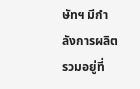ษัทฯ มีกำลังการผลิตรวมอยู่ที่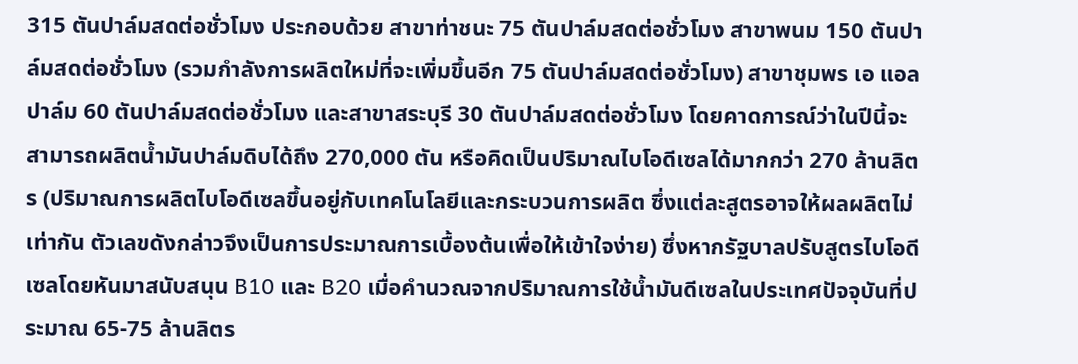315 ตันปาล์มสดต่อชั่วโมง ประกอบด้วย สาขาท่าชนะ 75 ตันปาล์มสดต่อชั่วโมง สาขาพนม 150 ตันปาล์มสดต่อชั่วโมง (รวมกำลังการผลิตใหม่ที่จะเพิ่มขึ้นอีก 75 ตันปาล์มสดต่อชั่วโมง) สาขาชุมพร เอ แอล ปาล์ม 60 ตันปาล์มสดต่อชั่วโมง และสาขาสระบุรี 30 ตันปาล์มสดต่อชั่วโมง โดยคาดการณ์ว่าในปีนี้จะสามารถผลิตน้ำมันปาล์มดิบได้ถึง 270,000 ตัน หรือคิดเป็นปริมาณไบโอดีเซลได้มากกว่า 270 ล้านลิตร (ปริมาณการผลิตไบโอดีเซลขึ้นอยู่กับเทคโนโลยีและกระบวนการผลิต ซึ่งแต่ละสูตรอาจให้ผลผลิตไม่เท่ากัน ตัวเลขดังกล่าวจึงเป็นการประมาณการเบื้องต้นเพื่อให้เข้าใจง่าย) ซึ่งหากรัฐบาลปรับสูตรไบโอดีเซลโดยหันมาสนับสนุน B10 และ B20 เมื่อคำนวณจากปริมาณการใช้น้ำมันดีเซลในประเทศปัจจุบันที่ประมาณ 65-75 ล้านลิตร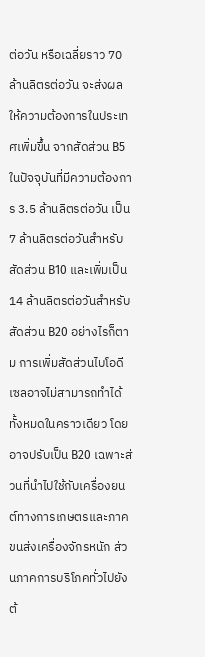ต่อวัน หรือเฉลี่ยราว 70 ล้านลิตรต่อวัน จะส่งผลให้ความต้องการในประเทศเพิ่มขึ้น จากสัดส่วน B5 ในปัจจุบันที่มีความต้องการ 3.5 ล้านลิตรต่อวัน เป็น 7 ล้านลิตรต่อวันสำหรับสัดส่วน B10 และเพิ่มเป็น 14 ล้านลิตรต่อวันสำหรับสัดส่วน B20 อย่างไรก็ตาม การเพิ่มสัดส่วนไบโอดีเซลอาจไม่สามารถทำได้ทั้งหมดในคราวเดียว โดยอาจปรับเป็น B20 เฉพาะส่วนที่นำไปใช้กับเครื่องยนต์ทางการเกษตรและภาคขนส่งเครื่องจักรหนัก ส่วนภาคการบริโภคทั่วไปยังต้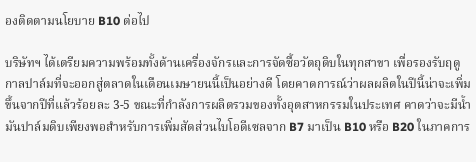องติดตามนโยบาย B10 ต่อไป

บริษัทฯ ได้เตรียมความพร้อมทั้งด้านเครื่องจักรและการจัดซื้อวัตถุดิบในทุกสาขา เพื่อรองรับฤดูกาลปาล์มที่จะออกสู่ตลาดในเดือนเมษายนนี้เป็นอย่างดี โดยคาดการณ์ว่าผลผลิตในปีนี้น่าจะเพิ่มขึ้นจากปีที่แล้วร้อยละ 3-5 ขณะที่กำลังการผลิตรวมของทั้งอุตสาหกรรมในประเทศ คาดว่าจะมีน้ำมันปาล์มดิบเพียงพอสำหรับการเพิ่มสัดส่วนไบโอดีเซลจาก B7 มาเป็น B10 หรือ B20 ในภาคการ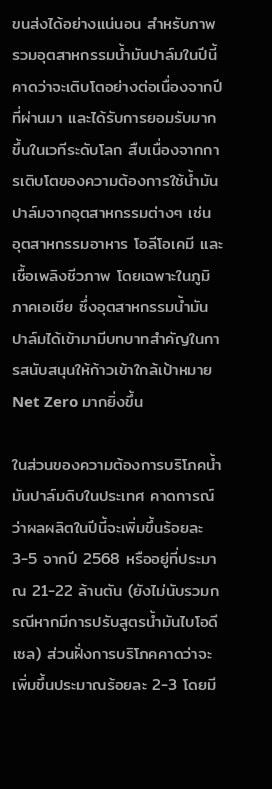ขนส่งได้อย่างแน่นอน สำหรับภาพรวมอุตสาหกรรมน้ำมันปาล์มในปีนี้ คาดว่าจะเติบโตอย่างต่อเนื่องจากปีที่ผ่านมา และได้รับการยอมรับมากขึ้นในเวทีระดับโลก สืบเนื่องจากการเติบโตของความต้องการใช้น้ำมันปาล์มจากอุตสาหกรรมต่างๆ เช่น อุตสาหกรรมอาหาร โอลีโอเคมี และเชื้อเพลิงชีวภาพ โดยเฉพาะในภูมิภาคเอเชีย ซึ่งอุตสาหกรรมน้ำมันปาล์มได้เข้ามามีบทบาทสำคัญในการสนับสนุนให้ก้าวเข้าใกล้เป้าหมาย Net Zero มากยิ่งขึ้น

ในส่วนของความต้องการบริโภคน้ำมันปาล์มดิบในประเทศ คาดการณ์ว่าผลผลิตในปีนี้จะเพิ่มขึ้นร้อยละ 3-5 จากปี 2568 หรืออยู่ที่ประมาณ 21-22 ล้านตัน (ยังไม่นับรวมกรณีหากมีการปรับสูตรน้ำมันไบโอดีเซล) ส่วนฝั่งการบริโภคคาดว่าจะเพิ่มขึ้นประมาณร้อยละ 2-3 โดยมี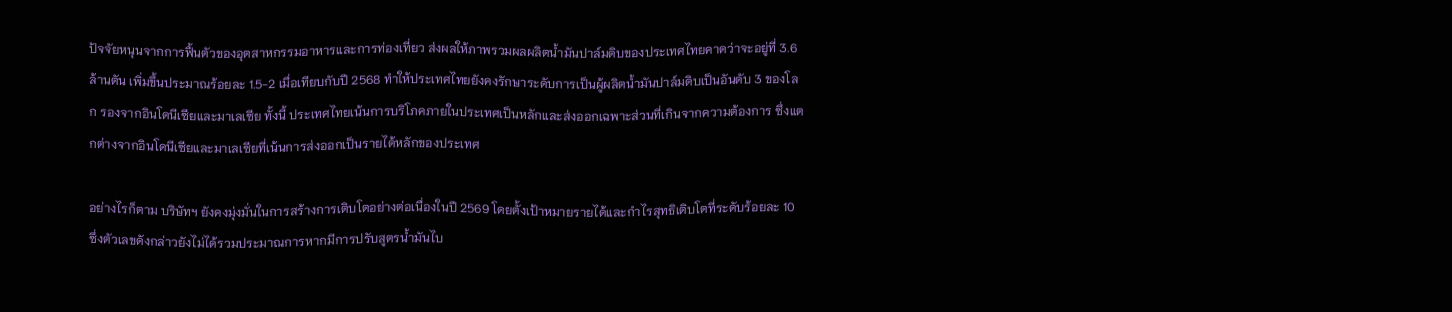ปัจจัยหนุนจากการฟื้นตัวของอุตสาหกรรมอาหารและการท่องเที่ยว ส่งผลให้ภาพรวมผลผลิตน้ำมันปาล์มดิบของประเทศไทยคาดว่าจะอยู่ที่ 3.6 ล้านตัน เพิ่มขึ้นประมาณร้อยละ 1.5-2 เมื่อเทียบกับปี 2568 ทำให้ประเทศไทยยังคงรักษาระดับการเป็นผู้ผลิตน้ำมันปาล์มดิบเป็นอันดับ 3 ของโลก รองจากอินโดนีเซียและมาเลเซีย ทั้งนี้ ประเทศไทยเน้นการบริโภคภายในประเทศเป็นหลักและส่งออกเฉพาะส่วนที่เกินจากความต้องการ ซึ่งแตกต่างจากอินโดนีเซียและมาเลเซียที่เน้นการส่งออกเป็นรายได้หลักของประเทศ

อย่างไรก็ตาม บริษัทฯ ยังคงมุ่งมั่นในการสร้างการเติบโตอย่างต่อเนื่องในปี 2569 โดยตั้งเป้าหมายรายได้และกำไรสุทธิเติบโตที่ระดับร้อยละ 10 ซึ่งตัวเลขดังกล่าวยังไม่ได้รวมประมาณการหากมีการปรับสูตรน้ำมันไบ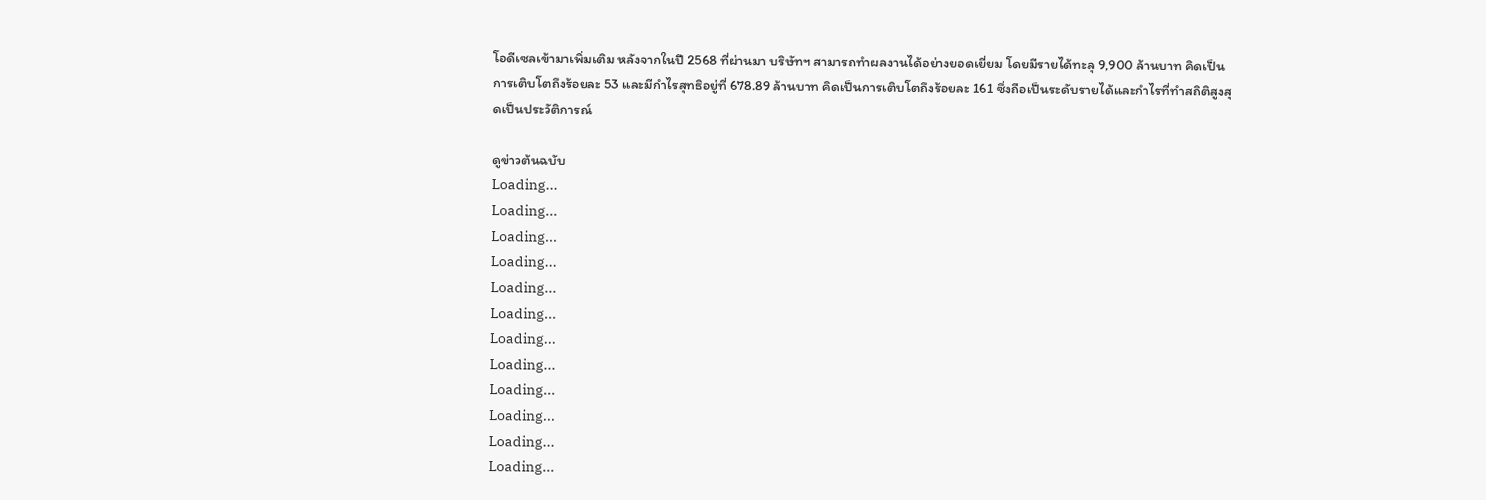โอดีเซลเข้ามาเพิ่มเติม หลังจากในปี 2568 ที่ผ่านมา บริษัทฯ สามารถทำผลงานได้อย่างยอดเยี่ยม โดยมีรายได้ทะลุ 9,900 ล้านบาท คิดเป็นการเติบโตถึงร้อยละ 53 และมีกำไรสุทธิอยู่ที่ 678.89 ล้านบาท คิดเป็นการเติบโตถึงร้อยละ 161 ซึ่งถือเป็นระดับรายได้และกำไรที่ทำสถิติสูงสุดเป็นประวัติการณ์

ดูข่าวต้นฉบับ
Loading...
Loading...
Loading...
Loading...
Loading...
Loading...
Loading...
Loading...
Loading...
Loading...
Loading...
Loading...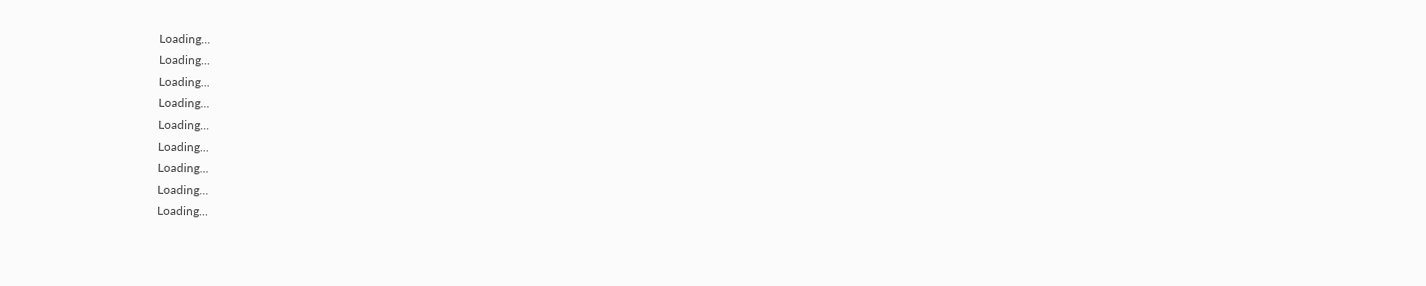Loading...
Loading...
Loading...
Loading...
Loading...
Loading...
Loading...
Loading...
Loading...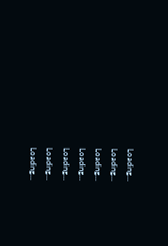Loading...
Loading...
Loading...
Loading...
Loading...
Loading...
Loading...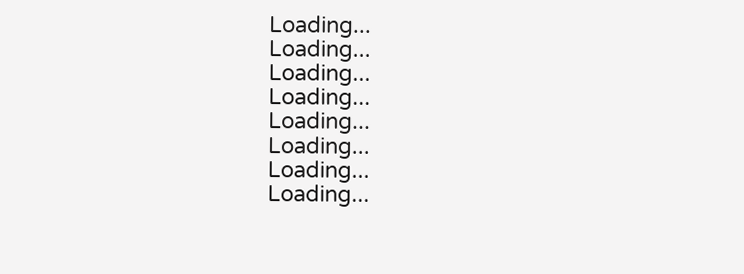Loading...
Loading...
Loading...
Loading...
Loading...
Loading...
Loading...
Loading...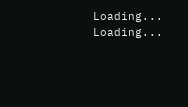Loading...
Loading...